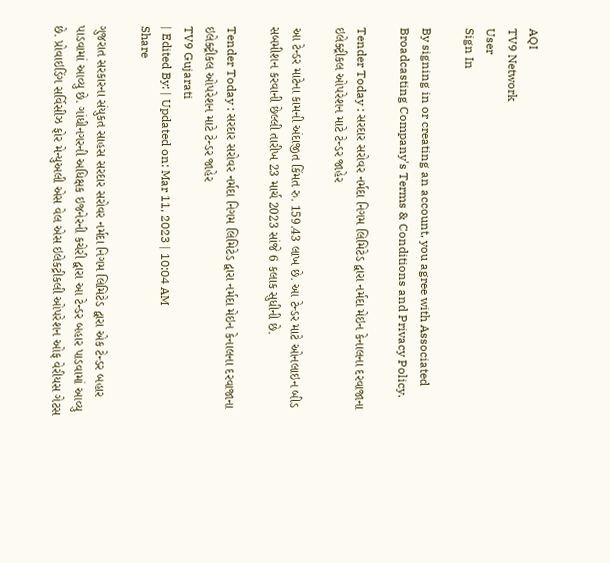AQI
TV9 Network
User
Sign In

By signing in or creating an account, you agree with Associated Broadcasting Company's Terms & Conditions and Privacy Policy.

Tender Today : સરદાર સરોવર નર્મદા નિગમ લિમિટેડ દ્વારા નર્મદા મેઇન કેનાલના દરવાજાના ઇલેક્ટ્રીકલ ઓપરેશન માટે ટેન્ડર જાહેર

આ ટેન્ડર માટેના કામની અંદાજીત કિંમત રુ. 159.43 લાખ છે. આ ટેન્ડર માટે ઓનલાઇન બીડ સબમીશન કરવાની છેલ્લી તારીખ 23 માર્ચ 2023 સાંજે 6 કલાક સુધીની છે.

Tender Today : સરદાર સરોવર નર્મદા નિગમ લિમિટેડ દ્વારા નર્મદા મેઇન કેનાલના દરવાજાના ઇલેક્ટ્રીકલ ઓપરેશન માટે ટેન્ડર જાહેર
TV9 Gujarati
| Edited By: | Updated on: Mar 11, 2023 | 10:04 AM
Share

ગુજરાત સરકારના સંયુકત સાહસ સરદાર સરોવર નર્મદા નિગમ લિમિટેડ દ્વારા એક ટેન્ડર બહાર પાડવામાં આવ્યુ છે. ગાંધીનગરની અધિક્ષક ઇજનેરની કચેરી દ્વારા આ ટેન્ડર બહાર પાડવામાં આવ્યુ છે. પ્રોવાઇડિંગ સર્વિસીઝ ફોર મેન્યુઅલી એસ વેલ એસ ઇલેકટ્રીકલી ઓપરેશન ઓફ વેરીયસ ગેટસ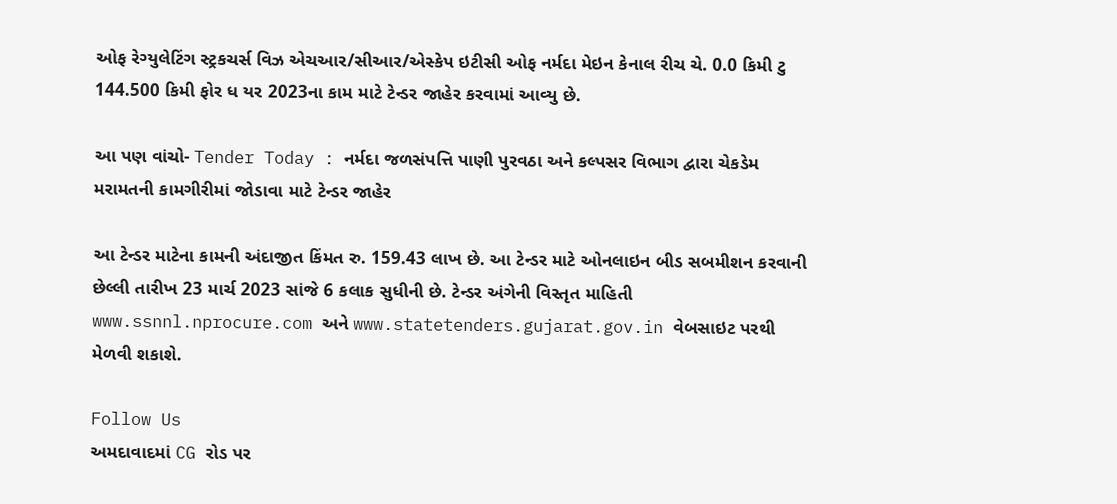ઓફ રેગ્યુલેટિંગ સ્ટ્રકચર્સ વિઝ એચઆર/સીઆર/એસ્કેપ ઇટીસી ઓફ નર્મદા મેઇન કેનાલ રીચ ચે. 0.0 કિમી ટુ 144.500 કિમી ફોર ધ યર 2023ના કામ માટે ટેન્ડર જાહેર કરવામાં આવ્યુ છે.

આ પણ વાંચો- Tender Today : નર્મદા જળસંપત્તિ પાણી પુરવઠા અને કલ્પસર વિભાગ દ્વારા ચેકડેમ મરામતની કામગીરીમાં જોડાવા માટે ટેન્ડર જાહેર

આ ટેન્ડર માટેના કામની અંદાજીત કિંમત રુ. 159.43 લાખ છે. આ ટેન્ડર માટે ઓનલાઇન બીડ સબમીશન કરવાની છેલ્લી તારીખ 23 માર્ચ 2023 સાંજે 6 કલાક સુધીની છે. ટેન્ડર અંગેની વિસ્તૃત માહિતી www.ssnnl.nprocure.com અને www.statetenders.gujarat.gov.in વેબસાઇટ પરથી મેળવી શકાશે.

Follow Us
અમદાવાદમાં CG રોડ પર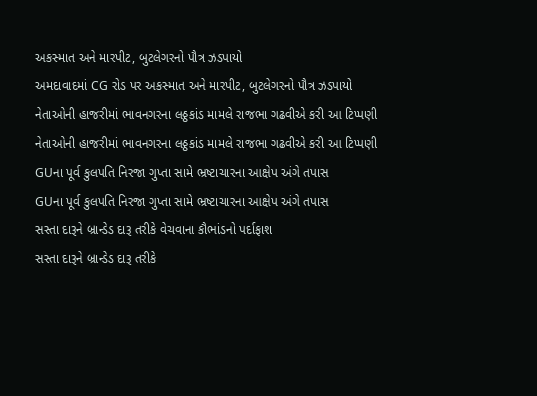અકસ્માત અને મારપીટ, બુટલેગરનો પૌત્ર ઝડપાયો
અમદાવાદમાં CG રોડ પર અકસ્માત અને મારપીટ, બુટલેગરનો પૌત્ર ઝડપાયો
નેતાઓની હાજરીમાં ભાવનગરના લઠ્ઠકાંડ મામલે રાજભા ગઢવીએ કરી આ ટિપ્પણી
નેતાઓની હાજરીમાં ભાવનગરના લઠ્ઠકાંડ મામલે રાજભા ગઢવીએ કરી આ ટિપ્પણી
GUના પૂર્વ કુલપતિ નિરજા ગુપ્તા સામે ભ્રષ્ટાચારના આક્ષેપ અંગે તપાસ
GUના પૂર્વ કુલપતિ નિરજા ગુપ્તા સામે ભ્રષ્ટાચારના આક્ષેપ અંગે તપાસ
સસ્તા દારૂને બ્રાન્ડેડ દારૂ તરીકે વેચવાના કૌભાંડનો પર્દાફાશ
સસ્તા દારૂને બ્રાન્ડેડ દારૂ તરીકે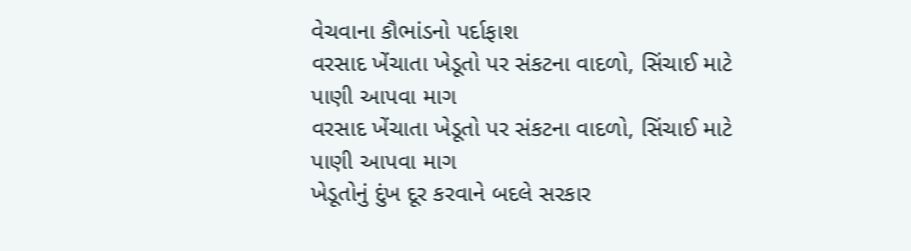વેચવાના કૌભાંડનો પર્દાફાશ
વરસાદ ખેંચાતા ખેડૂતો પર સંકટના વાદળો, સિંચાઈ માટે પાણી આપવા માગ
વરસાદ ખેંચાતા ખેડૂતો પર સંકટના વાદળો, સિંચાઈ માટે પાણી આપવા માગ
ખેડૂતોનું દુંખ દૂર કરવાને બદલે સરકાર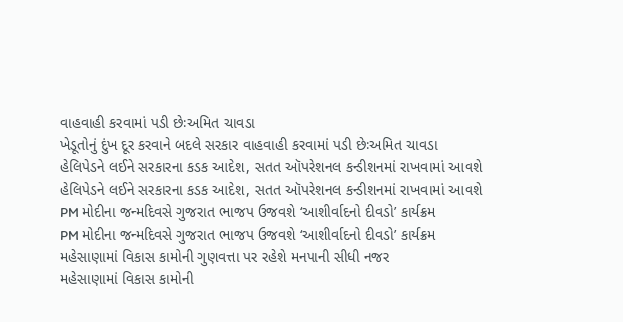વાહવાહી કરવામાં પડી છેઃઅમિત ચાવડા
ખેડૂતોનું દુંખ દૂર કરવાને બદલે સરકાર વાહવાહી કરવામાં પડી છેઃઅમિત ચાવડા
હેલિપેડને લઈને સરકારના કડક આદેશ, સતત ઑપરેશનલ કન્ડીશનમાં રાખવામાં આવશે
હેલિપેડને લઈને સરકારના કડક આદેશ, સતત ઑપરેશનલ કન્ડીશનમાં રાખવામાં આવશે
PM મોદીના જન્મદિવસે ગુજરાત ભાજપ ઉજવશે ‘આશીર્વાદનો દીવડો’ કાર્યક્રમ
PM મોદીના જન્મદિવસે ગુજરાત ભાજપ ઉજવશે ‘આશીર્વાદનો દીવડો’ કાર્યક્રમ
મહેસાણામાં વિકાસ કામોની ગુણવત્તા પર રહેશે મનપાની સીધી નજર
મહેસાણામાં વિકાસ કામોની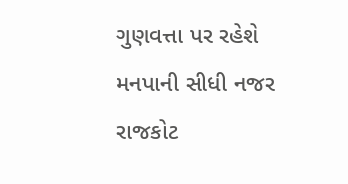ગુણવત્તા પર રહેશે મનપાની સીધી નજર
રાજકોટ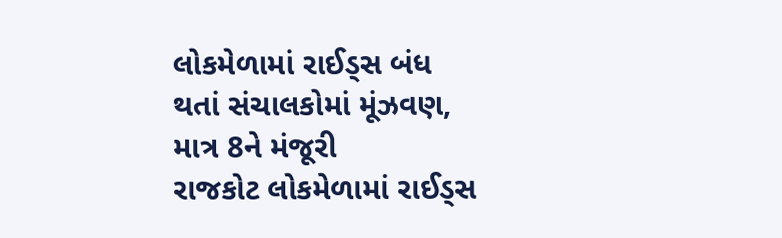લોકમેળામાં રાઈડ્સ બંધ થતાં સંચાલકોમાં મૂંઝવણ, માત્ર 8ને મંજૂરી
રાજકોટ લોકમેળામાં રાઈડ્સ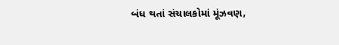બંધ થતાં સંચાલકોમાં મૂંઝવણ,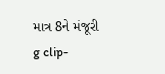માત્ર 8ને મંજૂરી
g clip-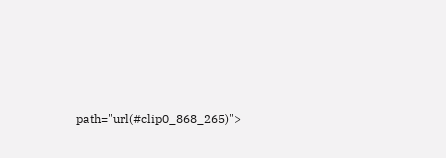path="url(#clip0_868_265)">